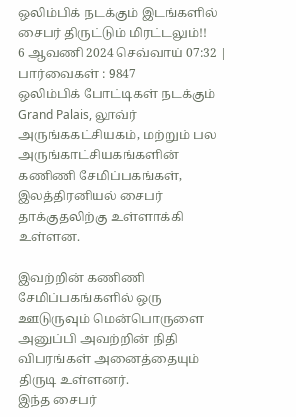ஒலிம்பிக் நடக்கும் இடங்களில் சைபர் திருட்டும் மிரட்டலும்!!
6 ஆவணி 2024 செவ்வாய் 07:32 | பார்வைகள் : 9847
ஒலிம்பிக் போட்டிகள் நடக்கும் Grand Palais, லூவ்ர் அருங்ககட்சியகம், மற்றும் பல அருங்காட்சியகங்களின் கணிணி சேமிப்பகங்கள், இலத்திரனியல் சைபர் தாக்குதலிற்கு உள்ளாக்கி உள்ளன.

இவற்றின் கணிணி சேமிப்பகங்களில் ஒரு ஊடுருவும் மென்பொருளை அனுப்பி அவற்றின் நிதி விபரங்கள் அனைத்தையும் திருடி உள்ளனர்.
இந்த சைபர்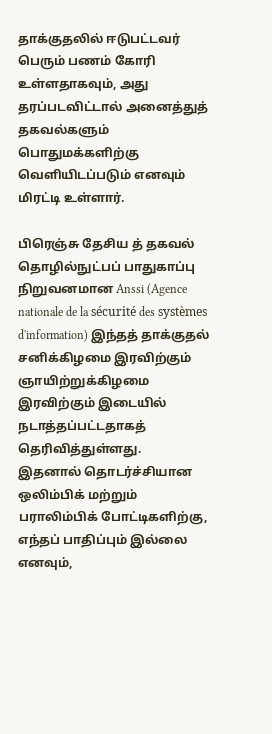தாக்குதலில் ஈடுபட்டவர் பெரும் பணம் கோரி உள்ளதாகவும், அது தரப்படவிட்டால் அனைத்துத் தகவல்களும் பொதுமக்களிற்கு வெளியிடப்படும் எனவும் மிரட்டி உள்ளார்.

பிரெஞ்சு தேசிய த் தகவல் தொழில்நுட்பப் பாதுகாப்பு நிறுவனமான Anssi (Agence nationale de la sécurité des systèmes d'information) இந்தத் தாக்குதல் சனிக்கிழமை இரவிற்கும் ஞாயிற்றுக்கிழமை இரவிற்கும் இடையில் நடாத்தப்பட்டதாகத் தெரிவித்துள்ளது.
இதனால் தொடர்ச்சியான ஒலிம்பிக் மற்றும் பராலிம்பிக் போட்டிகளிற்கு, எந்தப் பாதிப்பும் இல்லை எனவும்,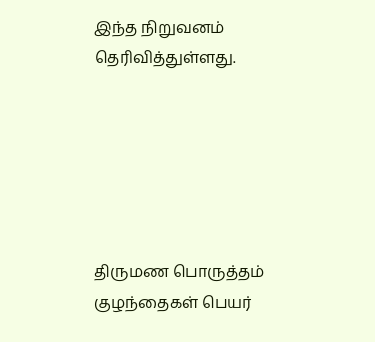இந்த நிறுவனம் தெரிவித்துள்ளது.






திருமண பொருத்தம்
குழந்தைகள் பெயர்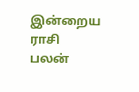இன்றைய ராசி பலன்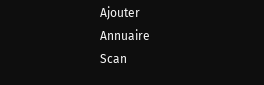Ajouter
Annuaire
Scan